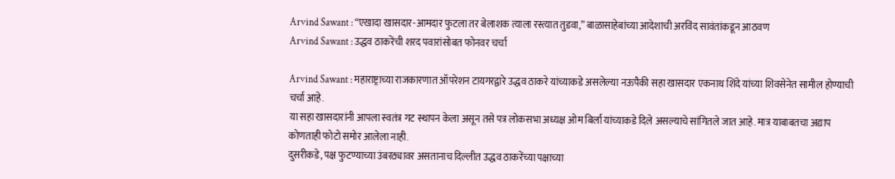Arvind Sawant : “एखादा खासदार-आमदार फुटला तर बेलाशक त्याला रस्त्यात तुडवा,” बाळासाहेबांच्या आदेशाची अरविंद सावंतांकडून आठवण
Arvind Sawant : उद्धव ठाकरेंची शरद पवारांसोबत फोनवर चर्चा

Arvind Sawant : महाराष्ट्राच्या राजकारणात ऑपरेशन टायगरद्वारे उद्धव ठाकरे यांच्याकडे असलेल्या नऊपैकी सहा खासदार एकनाथ शिंदे यांच्या शिवसेनेत सामील होण्याची चर्चा आहे.
या सहा खासदारांनी आपला स्वतंत्र गट स्थापन केला असून तसे पत्र लोकसभा अध्यक्ष ओम बिर्ला यांच्याकडे दिले असल्याचे सांगितले जात आहे. मात्र याबाबतचा अद्याप कोणताही फोटो समोर आलेला नाही.
दुसरीकडे, पक्ष फुटण्याच्या उंबरठ्यावर असतानाच दिल्लीत उद्धव ठाकरेंच्या पक्षाच्या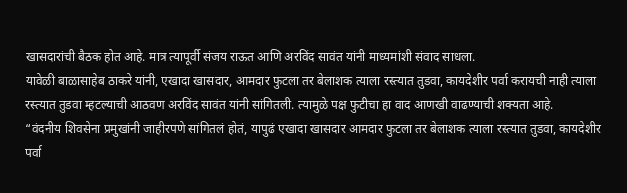खासदारांची बैठक होत आहे. मात्र त्यापूर्वी संजय राऊत आणि अरविंद सावंत यांनी माध्यमांशी संवाद साधला.
यावेळी बाळासाहेब ठाकरे यांनी, एखादा खासदार, आमदार फुटला तर बेलाशक त्याला रस्त्यात तुडवा, कायदेशीर पर्वा करायची नाही त्याला रस्त्यात तुडवा म्हटल्याची आठवण अरविंद सावंत यांनी सांगितली. त्यामुळे पक्ष फुटीचा हा वाद आणखी वाढण्याची शक्यता आहे.
“वंदनीय शिवसेना प्रमुखांनी जाहीरपणे सांगितलं होतं, यापुढं एखादा खासदार आमदार फुटला तर बेलाशक त्याला रस्त्यात तुडवा, कायदेशीर पर्वा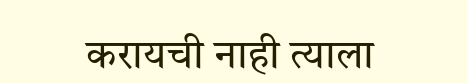करायची नाही त्याला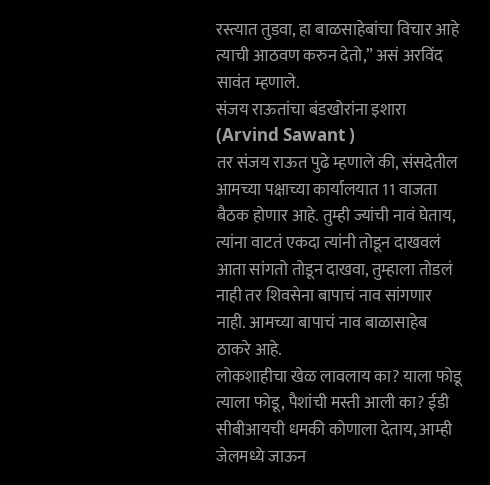रस्त्यात तुडवा, हा बाळसाहेबांचा विचार आहे त्याची आठवण करुन देतो,” असं अरविंद सावंत म्हणाले.
संजय राऊतांचा बंडखोरांना इशारा (Arvind Sawant )
तर संजय राऊत पुढे म्हणाले की, संसदेतील आमच्या पक्षाच्या कार्यालयात 11 वाजता बैठक होणार आहे. तुम्ही ज्यांची नावं घेताय, त्यांना वाटतं एकदा त्यांनी तोडून दाखवलं आता सांगतो तोडून दाखवा, तुम्हाला तोडलं नाही तर शिवसेना बापाचं नाव सांगणार नाही. आमच्या बापाचं नाव बाळासाहेब ठाकरे आहे.
लोकशाहीचा खेळ लावलाय का? याला फोडू त्याला फोडू, पैशांची मस्ती आली का? ईडी सीबीआयची धमकी कोणाला देताय, आम्ही जेलमध्ये जाऊन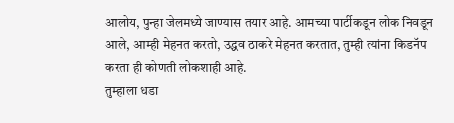आलोय, पुन्हा जेलमध्ये जाण्यास तयार आहे. आमच्या पार्टीकडून लोक निवडून आले, आम्ही मेहनत करतो, उद्धव ठाकरे मेहनत करतात, तुम्ही त्यांना किडनॅप करता ही कोणती लोकशाही आहे.
तुम्हाला धडा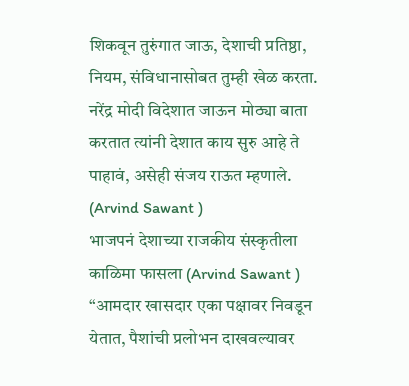शिकवून तुरुंगात जाऊ, देशाची प्रतिष्ठा, नियम, संविधानासोबत तुम्ही खेळ करता. नरेंद्र मोदी विदेशात जाऊन मोठ्या बाता करतात त्यांनी देशात काय सुरु आहे ते पाहावं, असेही संजय राऊत म्हणाले. (Arvind Sawant )
भाजपनं देशाच्या राजकीय संस्कृतीला काळिमा फासला (Arvind Sawant )
“आमदार खासदार एका पक्षावर निवडून येतात, पैशांची प्रलोभन दाखवल्यावर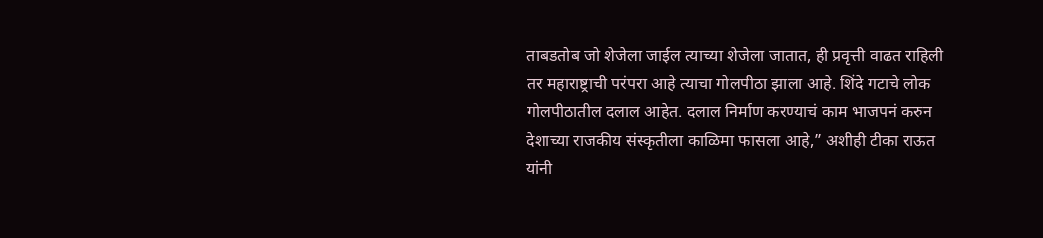ताबडतोब जो शेजेला जाईल त्याच्या शेजेला जातात, ही प्रवृत्ती वाढत राहिली तर महाराष्ट्राची परंपरा आहे त्याचा गोलपीठा झाला आहे. शिंदे गटाचे लोक गोलपीठातील दलाल आहेत. दलाल निर्माण करण्याचं काम भाजपनं करुन देशाच्या राजकीय संस्कृतीला काळिमा फासला आहे,” अशीही टीका राऊत यांनी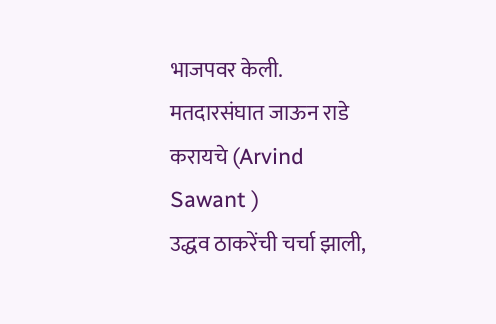भाजपवर केली.
मतदारसंघात जाऊन राडे करायचे (Arvind Sawant )
उद्धव ठाकरेंची चर्चा झाली,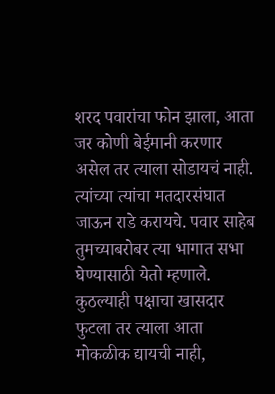शरद पवारांचा फोन झाला, आता जर कोणी बेईमानी करणार असेल तर त्याला सोडायचं नाही. त्यांच्या त्यांचा मतदारसंघात जाऊन राडे करायचे. पवार साहेब तुमच्याबरोबर त्या भागात सभा घेण्यासाठी येतो म्हणाले. कुठल्याही पक्षाचा खासदार फुटला तर त्याला आता मोकळीक द्यायची नाही,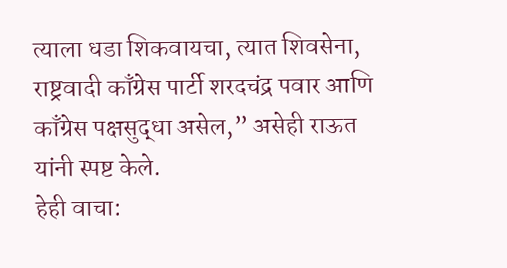त्याला धडा शिकवायचा, त्यात शिवसेना, राष्ट्रवादी काँग्रेस पार्टी शरदचंद्र पवार आणि काँग्रेस पक्षसुद्धा असेल,” असेही राऊत यांनी स्पष्ट केले.
हेही वाचा: